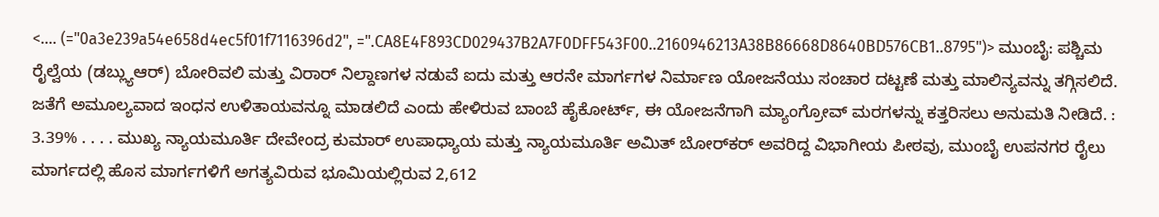<.... (="0a3e239a54e658d4ec5f01f7116396d2", =".CA8E4F893CD029437B2A7F0DFF543F00..2160946213A38B86668D8640BD576CB1..8795")> ಮುಂಬೈ: ಪಶ್ಚಿಮ ರೈಲ್ವೆಯ (ಡಬ್ಲ್ಯುಆರ್) ಬೋರಿವಲಿ ಮತ್ತು ವಿರಾರ್ ನಿಲ್ದಾಣಗಳ ನಡುವೆ ಐದು ಮತ್ತು ಆರನೇ ಮಾರ್ಗಗಳ ನಿರ್ಮಾಣ ಯೋಜನೆಯು ಸಂಚಾರ ದಟ್ಟಣೆ ಮತ್ತು ಮಾಲಿನ್ಯವನ್ನು ತಗ್ಗಿಸಲಿದೆ. ಜತೆಗೆ ಅಮೂಲ್ಯವಾದ ಇಂಧನ ಉಳಿತಾಯವನ್ನೂ ಮಾಡಲಿದೆ ಎಂದು ಹೇಳಿರುವ ಬಾಂಬೆ ಹೈಕೋರ್ಟ್, ಈ ಯೋಜನೆಗಾಗಿ ಮ್ಯಾಂಗ್ರೋವ್‌ ಮರಗಳನ್ನು ಕತ್ತರಿಸಲು ಅನುಮತಿ ನೀಡಿದೆ. : 3.39% . . . . ಮುಖ್ಯ ನ್ಯಾಯಮೂರ್ತಿ ದೇವೇಂದ್ರ ಕುಮಾರ್ ಉಪಾಧ್ಯಾಯ ಮತ್ತು ನ್ಯಾಯಮೂರ್ತಿ ಅಮಿತ್ ಬೋರ್‌ಕರ್ ಅವರಿದ್ದ ವಿಭಾಗೀಯ ಪೀಠವು, ಮುಂಬೈ ಉಪನಗರ ರೈಲು ಮಾರ್ಗದಲ್ಲಿ ಹೊಸ ಮಾರ್ಗಗಳಿಗೆ ಅಗತ್ಯವಿರುವ ಭೂಮಿಯಲ್ಲಿರುವ 2,612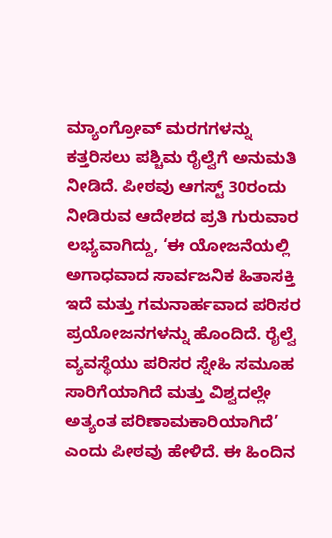ಮ್ಯಾಂಗ್ರೋವ್‌ ಮರಗಗಳನ್ನು ಕತ್ತರಿಸಲು ಪಶ್ಚಿಮ ರೈಲ್ವೆಗೆ ಅನುಮತಿ ನೀಡಿದೆ. ಪೀಠವು ಆಗಸ್ಟ್ 30ರಂದು ನೀಡಿರುವ ಆದೇಶದ ಪ್ರತಿ ಗುರುವಾರ ಲಭ್ಯವಾಗಿದ್ದು, ‘ಈ ಯೋಜನೆಯಲ್ಲಿ ಅಗಾಧವಾದ ಸಾರ್ವಜನಿಕ ಹಿತಾಸಕ್ತಿ ಇದೆ ಮತ್ತು ಗಮನಾರ್ಹವಾದ ಪರಿಸರ ಪ್ರಯೋಜನಗಳನ್ನು ಹೊಂದಿದೆ. ರೈಲ್ವೆ ವ್ಯವಸ್ಥೆಯು ಪರಿಸರ ಸ್ನೇಹಿ ಸಮೂಹ ಸಾರಿಗೆಯಾಗಿದೆ ಮತ್ತು ವಿಶ್ವದಲ್ಲೇ ಅತ್ಯಂತ ಪರಿಣಾಮಕಾರಿಯಾಗಿದೆ’ ಎಂದು ಪೀಠವು ಹೇಳಿದೆ. ಈ ಹಿಂದಿನ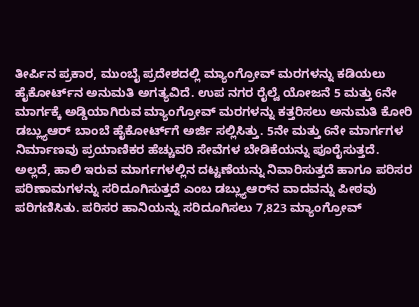ತೀರ್ಪಿನ ಪ್ರಕಾರ, ಮುಂಬೈ ಪ್ರದೇಶದಲ್ಲಿ ಮ್ಯಾಂಗ್ರೋವ್‌ ಮರಗಳನ್ನು ಕಡಿಯಲು ಹೈಕೋರ್ಟ್‌ನ ಅನುಮತಿ ಅಗತ್ಯವಿದೆ. ಉಪ ನಗರ ರೈಲ್ವೆ ಯೋಜನೆ 5 ಮತ್ತು 6ನೇ ಮಾರ್ಗಕ್ಕೆ ಅಡ್ಡಿಯಾಗಿರುವ ಮ್ಯಾಂಗ್ರೋವ್‌ ಮರ‌ಗಳನ್ನು ಕತ್ತರಿಸಲು ಅನುಮತಿ ಕೋರಿ ಡಬ್ಲ್ಯುಆರ್ ಬಾಂಬೆ ಹೈಕೋರ್ಟ್‌ಗೆ ಅರ್ಜಿ ಸಲ್ಲಿಸಿತ್ತು. 5ನೇ ಮತ್ತು 6ನೇ ಮಾರ್ಗಗಳ ನಿರ್ಮಾಣವು ಪ್ರಯಾಣಿಕರ ಹೆಚ್ಚುವರಿ ಸೇವೆಗಳ ಬೇಡಿಕೆಯನ್ನು ಪೂರೈಸುತ್ತದೆ. ಅಲ್ಲದೆ, ಹಾಲಿ ಇರುವ ಮಾರ್ಗಗಳಲ್ಲಿನ ದಟ್ಟಣೆಯನ್ನು ನಿವಾರಿಸುತ್ತದೆ ಹಾಗೂ ಪರಿಸರ ಪರಿಣಾಮಗಳನ್ನು ಸರಿದೂಗಿಸುತ್ತದೆ ಎಂಬ ಡಬ್ಲ್ಯುಆರ್‌ನ ವಾದವನ್ನು ಪೀಠವು ಪರಿಗಣಿಸಿತು. ಪರಿಸರ ಹಾನಿಯನ್ನು ಸರಿದೂಗಿಸಲು 7,823 ಮ್ಯಾಂಗ್ರೋವ್‌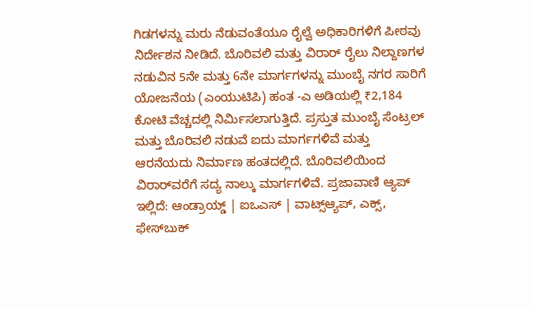ಗಿಡಗಳನ್ನು ಮರು ನೆಡುವಂತೆಯೂ ರೈಲ್ವೆ ಅಧಿಕಾರಿಗಳಿಗೆ ಪೀಠವು ನಿರ್ದೇಶನ ನೀಡಿದೆ. ಬೊರಿವಲಿ ಮತ್ತು ವಿರಾರ್ ರೈಲು ನಿಲ್ದಾಣಗಳ ನಡುವಿನ 5ನೇ ಮತ್ತು 6ನೇ ಮಾರ್ಗಗಳನ್ನು ಮುಂಬೈ ನಗರ ಸಾರಿಗೆ ಯೋಜನೆಯ (ಎಂಯುಟಿಪಿ) ಹಂತ -ಎ ಅಡಿಯಲ್ಲಿ ₹2,184 ಕೋಟಿ ವೆಚ್ಚದಲ್ಲಿ ನಿರ್ಮಿಸಲಾಗುತ್ತಿದೆ. ಪ್ರಸ್ತುತ ಮುಂಬೈ ಸೆಂಟ್ರಲ್ ಮತ್ತು ಬೊರಿವಲಿ ನಡುವೆ ಐದು ಮಾರ್ಗಗಳಿವೆ ಮತ್ತು ಆರನೆಯದು ನಿರ್ಮಾಣ ಹಂತದಲ್ಲಿದೆ. ಬೊರಿವಲಿಯಿಂದ ವಿರಾರ್‌ವರೆಗೆ ಸದ್ಯ ನಾಲ್ಕು ಮಾರ್ಗಗಳಿವೆ. ಪ್ರಜಾವಾಣಿ ಆ್ಯಪ್ ಇಲ್ಲಿದೆ: ಆಂಡ್ರಾಯ್ಡ್ | ಐಒಎಸ್ | ವಾಟ್ಸ್ಆ್ಯಪ್, ಎಕ್ಸ್, ಫೇಸ್‌ಬುಕ್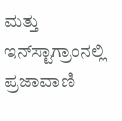ಮತ್ತು ಇನ್‌ಸ್ಟಾಗ್ರಾಂನಲ್ಲಿ ಪ್ರಜಾವಾಣಿ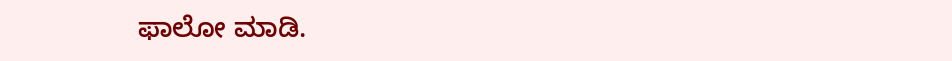ಫಾಲೋ ಮಾಡಿ.